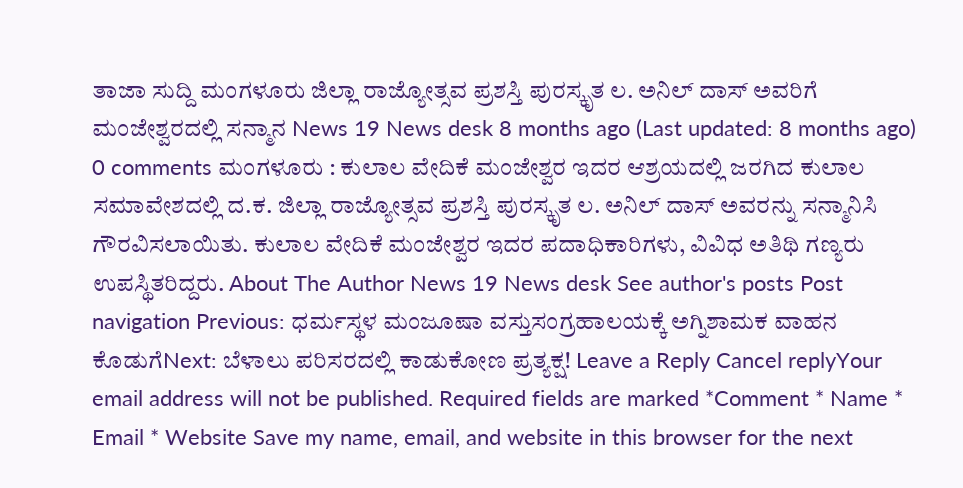ತಾಜಾ ಸುದ್ದಿ ಮಂಗಳೂರು ಜಿಲ್ಲಾ ರಾಜ್ಯೋತ್ಸವ ಪ್ರಶಸ್ತಿ ಪುರಸ್ಕೃತ ಲ. ಅನಿಲ್ ದಾಸ್ ಅವರಿಗೆ ಮಂಜೇಶ್ವರದಲ್ಲಿ ಸನ್ಮಾನ News 19 News desk 8 months ago (Last updated: 8 months ago) 0 comments ಮಂಗಳೂರು : ಕುಲಾಲ ವೇದಿಕೆ ಮಂಜೇಶ್ವರ ಇದರ ಆಶ್ರಯದಲ್ಲಿ ಜರಗಿದ ಕುಲಾಲ ಸಮಾವೇಶದಲ್ಲಿ ದ.ಕ. ಜಿಲ್ಲಾ ರಾಜ್ಯೋತ್ಸವ ಪ್ರಶಸ್ತಿ ಪುರಸ್ಕೃತ ಲ. ಅನಿಲ್ ದಾಸ್ ಅವರನ್ನು ಸನ್ಮಾನಿಸಿ ಗೌರವಿಸಲಾಯಿತು. ಕುಲಾಲ ವೇದಿಕೆ ಮಂಜೇಶ್ವರ ಇದರ ಪದಾಧಿಕಾರಿಗಳು, ವಿವಿಧ ಅತಿಥಿ ಗಣ್ಯರು ಉಪಸ್ಥಿತರಿದ್ದರು. About The Author News 19 News desk See author's posts Post navigation Previous: ಧರ್ಮಸ್ಥಳ ಮಂಜೂಷಾ ವಸ್ತುಸಂಗ್ರಹಾಲಯಕ್ಕೆ ಅಗ್ನಿಶಾಮಕ ವಾಹನ ಕೊಡುಗೆNext: ಬೆಳಾಲು ಪರಿಸರದಲ್ಲಿ ಕಾಡುಕೋಣ ಪ್ರತ್ಯಕ್ಷ! Leave a Reply Cancel replyYour email address will not be published. Required fields are marked *Comment * Name * Email * Website Save my name, email, and website in this browser for the next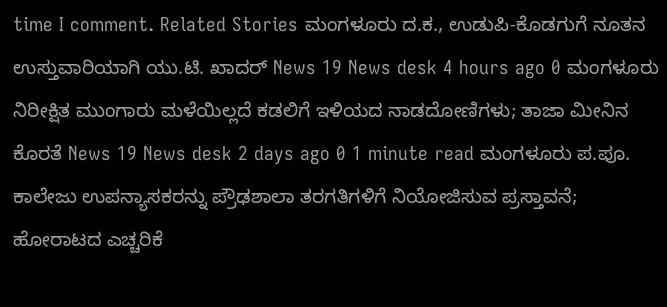time I comment. Related Stories ಮಂಗಳೂರು ದ.ಕ., ಉಡುಪಿ-ಕೊಡಗುಗೆ ನೂತನ ಉಸ್ತುವಾರಿಯಾಗಿ ಯು.ಟಿ. ಖಾದರ್ News 19 News desk 4 hours ago 0 ಮಂಗಳೂರು ನಿರೀಕ್ಷಿತ ಮುಂಗಾರು ಮಳೆಯಿಲ್ಲದೆ ಕಡಲಿಗೆ ಇಳಿಯದ ನಾಡದೋಣಿಗಳು; ತಾಜಾ ಮೀನಿನ ಕೊರತೆ News 19 News desk 2 days ago 0 1 minute read ಮಂಗಳೂರು ಪ.ಪೂ. ಕಾಲೇಜು ಉಪನ್ಯಾಸಕರನ್ನು ಪ್ರೌಢಶಾಲಾ ತರಗತಿಗಳಿಗೆ ನಿಯೋಜಿಸುವ ಪ್ರಸ್ತಾವನೆ; ಹೋರಾಟದ ಎಚ್ಚರಿಕೆ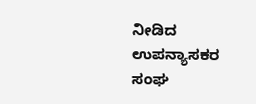ನೀಡಿದ ಉಪನ್ಯಾಸಕರ ಸಂಘ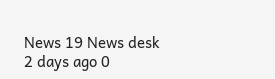News 19 News desk 2 days ago 0